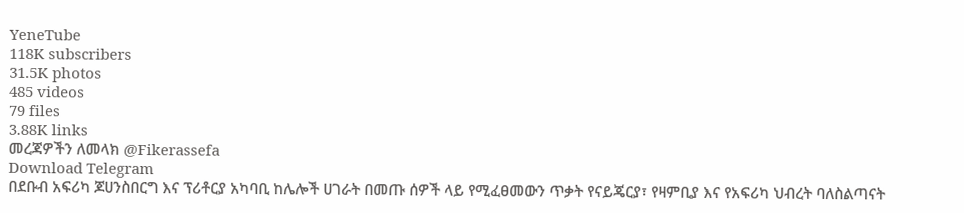YeneTube
118K subscribers
31.5K photos
485 videos
79 files
3.88K links
መረጃዎችን ለመላክ @Fikerassefa
Download Telegram
በደቡብ አፍሪካ ጆሀንስበርግ እና ፕሪቶርያ አካባቢ ከሌሎች ሀገራት በመጡ ሰዎች ላይ የሚፈፀመውን ጥቃት የናይጄርያ፣ የዛምቢያ እና የአፍሪካ ህብረት ባለስልጣናት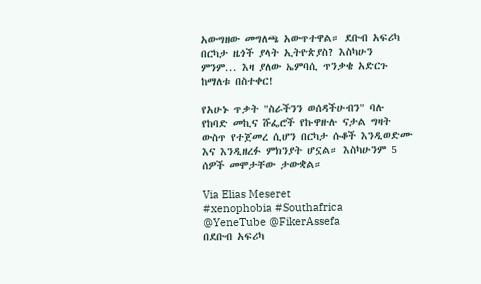አውግዘው መግለጫ አውጥተዋል። ደቡብ አፍሪካ በርካታ ዜጎች ያላት ኢትዮጵያስ? እስካሁን ምንም... እዛ ያለው ኤምባሲ ጥንቃቄ አድርጉ ከማለቱ በስተቀር!

የአሁኑ ጥቃት "ስራችንን ወሰዳችሁብን" ባሉ የከባድ መኪና ሹፌሮች የኩዋዙሉ ናታል ግዛት ውስጥ የተጀመረ ሲሆን በርካታ ሱቆች እንዲወድሙ እና እንዲዘረፉ ምክንያት ሆኗል። እስካሁንም 5 ሰዎች መሞታቸው ታውቋል።

Via Elias Meseret
#xenophobia #Southafrica
@YeneTube @FikerAssefa
በደቡብ አፍሪካ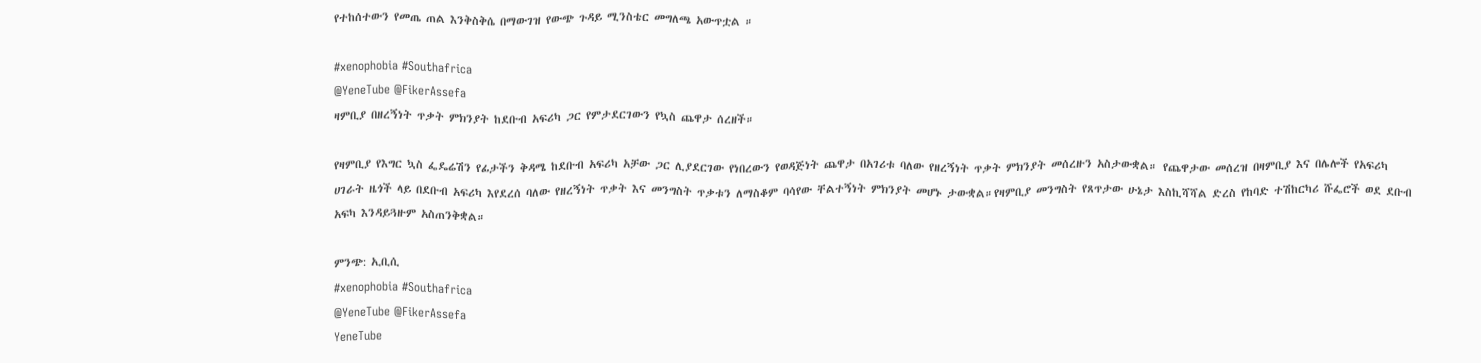የተከሰተውን የመጤ ጠል እንቅስቅሴ በማውገዝ የውጭ ጉዳይ ሚንስቴር መግለጫ አውጥቷል ።

#xenophobia #Southafrica
@YeneTube @FikerAssefa
ዛምቢያ በዘረኝነት ጥቃት ምክንያት ከደቡብ አፍሪካ ጋር የምታደርገውን የኳስ ጨዋታ ሰረዘች።

የዛምቢያ የእግር ኳስ ፌዴሬሽን የፊታችን ቅዳሜ ከደቡብ አፍሪካ አቻው ጋር ሊያደርገው የነበረውን የወዳጅነት ጨዋታ በአገሪቱ ባለው የዘረኝነት ጥቃት ምክንያት መሰረዙን አስታውቋል። የጨዋታው መሰረዝ በዛምቢያ እና በሌሎች የአፍሪካ ሀገራት ዜጎች ላይ በደቡብ አፍሪካ እየደረሰ ባለው የዘረኝነት ጥቃት እና መንግስት ጥቃቱን ለማስቆም ባሳየው ቸልተኝነት ምክንያት መሆኑ ታውቋል።የዛምቢያ መንግስት የጸጥታው ሁኔታ እስኪሻሻል ድረስ የከባድ ተሽከርካሪ ሹፌሮች ወደ ደቡብ አፍካ እንዳይጓዙም አስጠንቅቋል።

ምንጭ: ኢቢሲ
#xenophobia #Southafrica
@YeneTube @FikerAssefa
YeneTube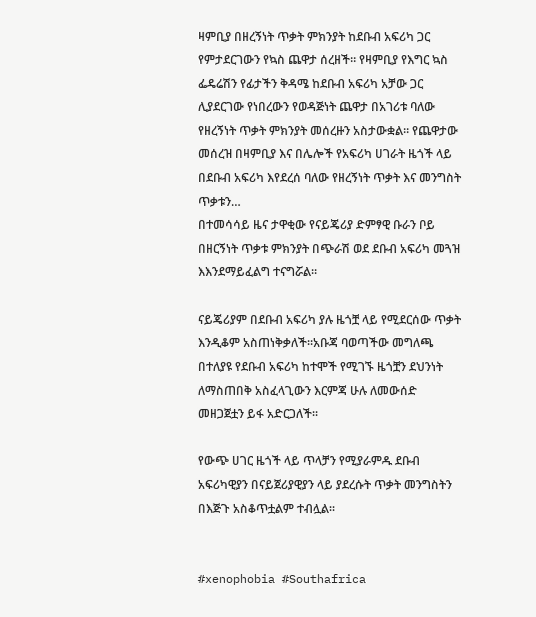ዛምቢያ በዘረኝነት ጥቃት ምክንያት ከደቡብ አፍሪካ ጋር የምታደርገውን የኳስ ጨዋታ ሰረዘች። የዛምቢያ የእግር ኳስ ፌዴሬሽን የፊታችን ቅዳሜ ከደቡብ አፍሪካ አቻው ጋር ሊያደርገው የነበረውን የወዳጅነት ጨዋታ በአገሪቱ ባለው የዘረኝነት ጥቃት ምክንያት መሰረዙን አስታውቋል። የጨዋታው መሰረዝ በዛምቢያ እና በሌሎች የአፍሪካ ሀገራት ዜጎች ላይ በደቡብ አፍሪካ እየደረሰ ባለው የዘረኝነት ጥቃት እና መንግስት ጥቃቱን…
በተመሳሳይ ዜና ታዋቂው የናይጄሪያ ድምፃዊ ቡራን ቦይ በዘርኝነት ጥቃቱ ምክንያት በጭራሽ ወደ ደቡብ አፍሪካ መጓዝ እእንደማይፈልግ ተናግሯል።

ናይጄሪያም በደቡብ አፍሪካ ያሉ ዜጎቿ ላይ የሚደርሰው ጥቃት እንዲቆም አስጠነቅቃለች።አቡጃ ባወጣችው መግለጫ በተለያዩ የደቡብ አፍሪካ ከተሞች የሚገኙ ዜጎቿን ደህንነት ለማስጠበቅ አስፈላጊውን እርምጃ ሁሉ ለመውሰድ መዘጋጀቷን ይፋ አድርጋለች።

የውጭ ሀገር ዜጎች ላይ ጥላቻን የሚያራምዱ ደቡብ አፍሪካዊያን በናይጀሪያዊያን ላይ ያደረሱት ጥቃት መንግስትን በእጅጉ አስቆጥቷልም ተብሏል።


#xenophobia #Southafrica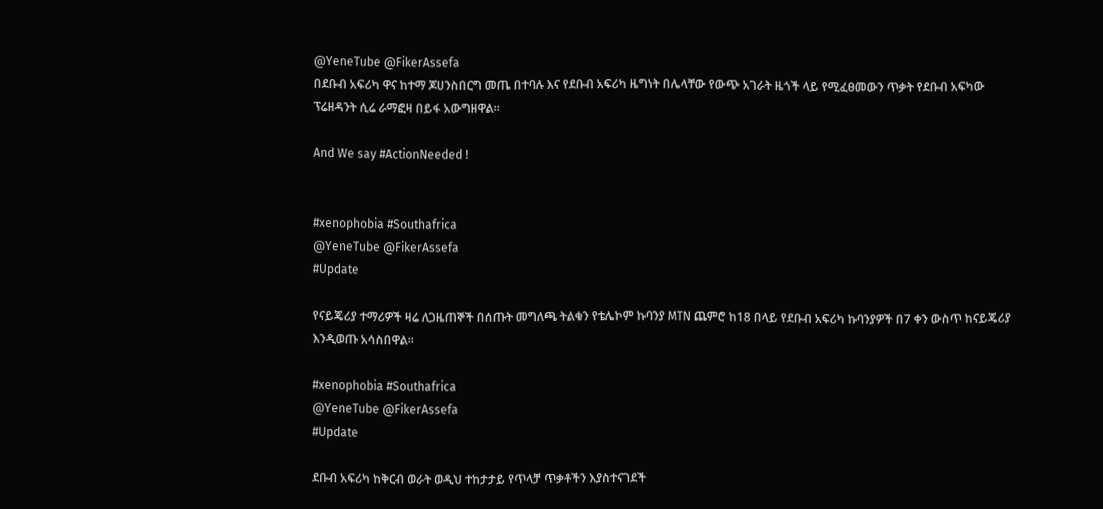@YeneTube @FikerAssefa
በደቡብ አፍሪካ ዋና ከተማ ጆሀንስበርግ መጤ በተባሉ እና የደቡብ አፍሪካ ዜግነት በሌላቸው የውጭ አገራት ዜጎች ላይ የሚፈፀመውን ጥቃት የደቡብ አፍካው ፕሬዘዳንት ሲሬ ራማፎዛ በይፋ አውግዘዋል።

And We say #ActionNeeded !


#xenophobia #Southafrica
@YeneTube @FikerAssefa
#Update

የናይጄሪያ ተማሪዎች ዛሬ ለጋዜጠኞች በሰጡት መግለጫ ትልቁን የቴሌኮም ኩባንያ MTN ጨምሮ ከ18 በላይ የደቡብ አፍሪካ ኩባንያዎች በ7 ቀን ውስጥ ከናይጄሪያ እንዲወጡ አሳስበዋል።

#xenophobia #Southafrica
@YeneTube @FikerAssefa
#Update

ደቡብ አፍሪካ ከቅርብ ወራት ወዲህ ተከታታይ የጥላቻ ጥቃቶችን እያስተናገደች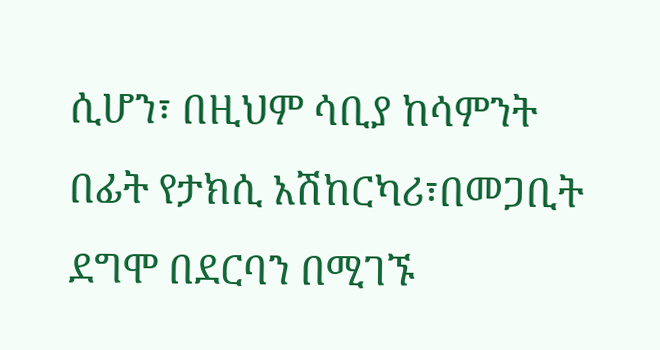ሲሆን፣ በዚህም ሳቢያ ከሳምንት በፊት የታክሲ አሽከርካሪ፣በመጋቢት ደግሞ በደርባን በሚገኙ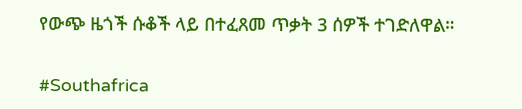የውጭ ዜጎች ሱቆች ላይ በተፈጸመ ጥቃት 3 ሰዎች ተገድለዋል።

#Southafrica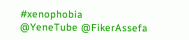#xenophobia
@YeneTube @FikerAssefa